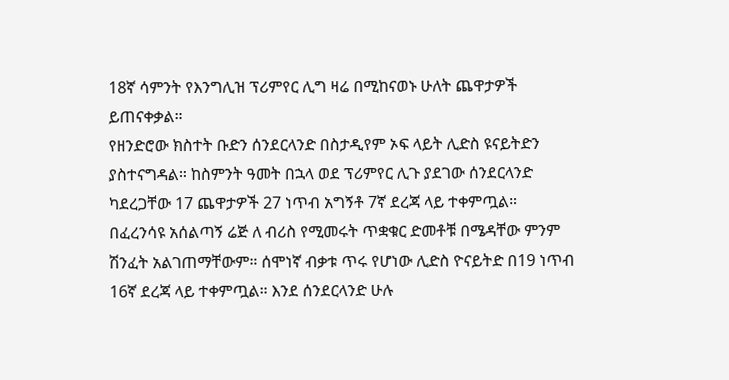18ኛ ሳምንት የእንግሊዝ ፕሪምየር ሊግ ዛሬ በሚከናወኑ ሁለት ጨዋታዎች ይጠናቀቃል።
የዘንድሮው ክስተት ቡድን ሰንደርላንድ በስታዲየም ኦፍ ላይት ሊድስ ዩናይትድን ያስተናግዳል። ከስምንት ዓመት በኋላ ወደ ፕሪምየር ሊጉ ያደገው ሰንደርላንድ ካደረጋቸው 17 ጨዋታዎች 27 ነጥብ አግኝቶ 7ኛ ደረጃ ላይ ተቀምጧል።
በፈረንሳዩ አሰልጣኝ ሬጅ ለ ብሪስ የሚመሩት ጥቋቁር ድመቶቹ በሜዳቸው ምንም ሽንፈት አልገጠማቸውም። ሰሞነኛ ብቃቱ ጥሩ የሆነው ሊድስ ዮናይትድ በ19 ነጥብ 16ኛ ደረጃ ላይ ተቀምጧል። እንደ ሰንደርላንድ ሁሉ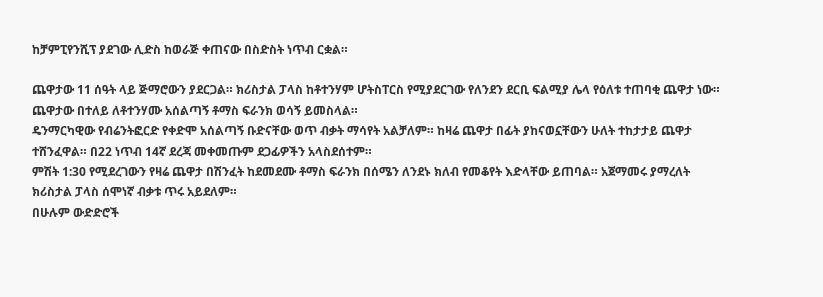ከቻምፒየንሺፕ ያደገው ሊድስ ከወራጅ ቀጠናው በስድስት ነጥብ ርቋል።

ጨዋታው 11 ሰዓት ላይ ጅማሮውን ያደርጋል። ክሪስታል ፓላስ ከቶተንሃም ሆትስፐርስ የሚያደርገው የለንደን ደርቢ ፍልሚያ ሌላ የዕለቱ ተጠባቂ ጨዋታ ነው። ጨዋታው በተለይ ለቶተንሃሙ አሰልጣኝ ቶማስ ፍራንክ ወሳኝ ይመስላል።
ዴንማርካዊው የብሬንትፎርድ የቀድሞ አሰልጣኝ ቡድናቸው ወጥ ብቃት ማሳየት አልቻለም። ከዛሬ ጨዋታ በፊት ያከናወኗቸውን ሁለት ተከታታይ ጨዋታ ተሸንፈዋል። በ22 ነጥብ 14ኛ ደረጃ መቀመጡም ደጋፊዎችን አላስደሰተም።
ምሽት 1:30 የሚደረገውን የዛሬ ጨዋታ በሽንፈት ከደመደሙ ቶማስ ፍራንክ በሰሜን ለንደኑ ክለብ የመቆየት እድላቸው ይጠባል። አጀማመሩ ያማረለት ክሪስታል ፓላስ ሰሞነኛ ብቃቱ ጥሩ አይደለም።
በሁሉም ውድድሮች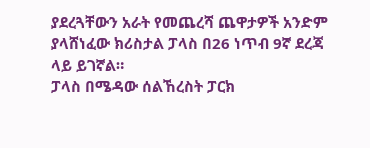ያደረጓቸውን አራት የመጨረሻ ጨዋታዎች አንድም ያላሸነፈው ክሪስታል ፓላስ በ26 ነጥብ 9ኛ ደረጃ ላይ ይገኛል።
ፓላስ በሜዳው ሰልኸረስት ፓርክ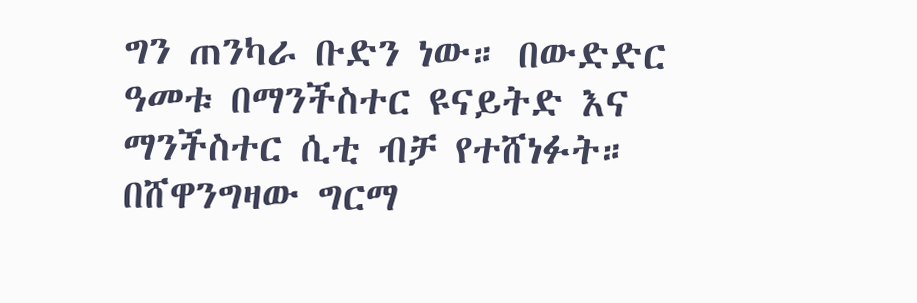ግን ጠንካራ ቡድን ነው። በውድድር ዓመቱ በማንችስተር ዩናይትድ እና ማንችስተር ሲቲ ብቻ የተሸነፉት።
በሸዋንግዛው ግርማ